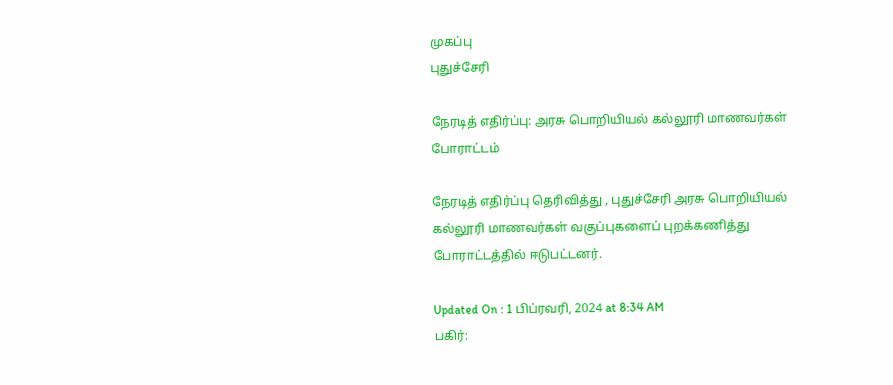முகப்பு
புதுச்சேரி

நேரடித் எதிர்ப்பு: அரசு பொறியியல் கல்லூரி மாணவர்கள் போராட்டம்

நேரடித் எதிர்ப்பு தெரிவித்து , புதுச்சேரி அரசு பொறியியல் கல்லூரி மாணவர்கள் வகுப்புகளைப் புறக்கணித்து போராட்டத்தில் ஈடுபட்டனர்.

Updated On : 1 பிப்ரவரி, 2024 at 8:34 AM
பகிர்: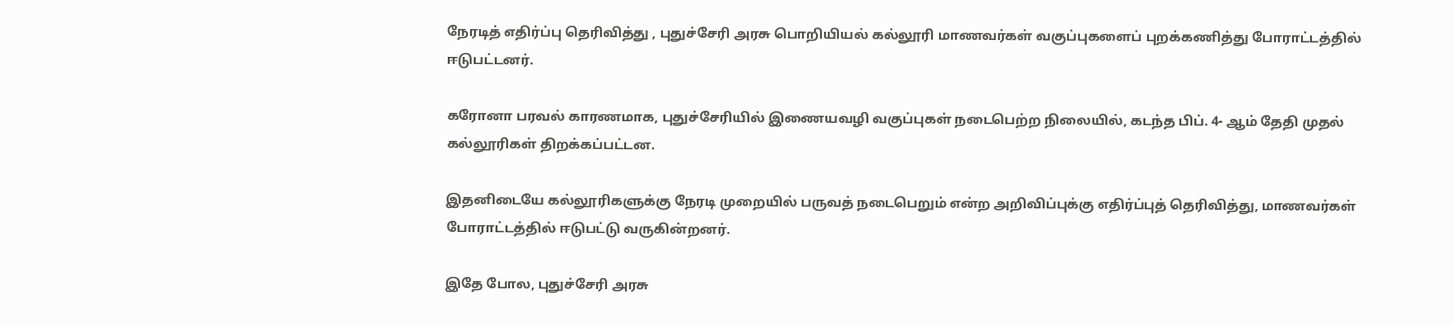நேரடித் எதிர்ப்பு தெரிவித்து , புதுச்சேரி அரசு பொறியியல் கல்லூரி மாணவர்கள் வகுப்புகளைப் புறக்கணித்து போராட்டத்தில் ஈடுபட்டனர்.

கரோனா பரவல் காரணமாக, புதுச்சேரியில் இணையவழி வகுப்புகள் நடைபெற்ற நிலையில், கடந்த பிப். 4- ஆம் தேதி முதல் கல்லூரிகள் திறக்கப்பட்டன.

இதனிடையே கல்லூரிகளுக்கு நேரடி முறையில் பருவத் நடைபெறும் என்ற அறிவிப்புக்கு எதிர்ப்புத் தெரிவித்து, மாணவர்கள் போராட்டத்தில் ஈடுபட்டு வருகின்றனர்.

இதே போல, புதுச்சேரி அரசு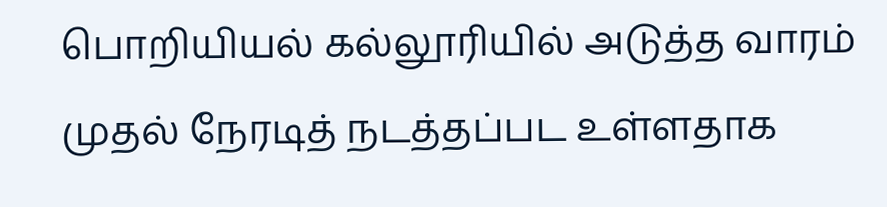பொறியியல் கல்லூரியில் அடுத்த வாரம் முதல் நேரடித் நடத்தப்பட உள்ளதாக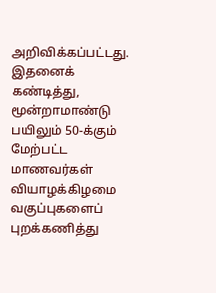அறிவிக்கப்பட்டது. இதனைக் கண்டித்து, மூன்றாமாண்டு பயிலும் 50-க்கும் மேற்பட்ட மாணவர்கள் வியாழக்கிழமை வகுப்புகளைப் புறக்கணித்து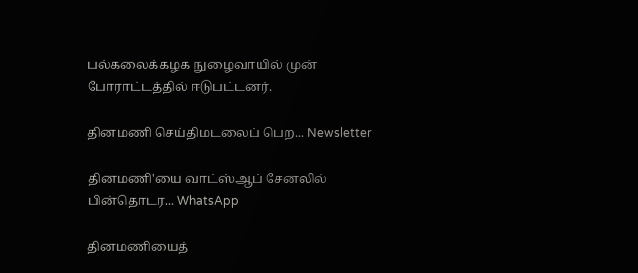பல்கலைக்கழக நுழைவாயில் முன் போராட்டத்தில் ஈடுபட்டனர்.

தினமணி செய்திமடலைப் பெற... Newsletter

தினமணி'யை வாட்ஸ்ஆப் சேனலில் பின்தொடர... WhatsApp

தினமணியைத்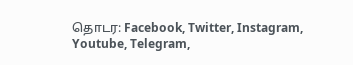தொடர: Facebook, Twitter, Instagram, Youtube, Telegram,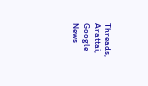Threads, Arattai, Google News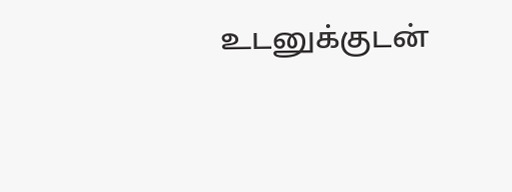உடனுக்குடன்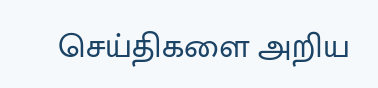செய்திகளை அறிய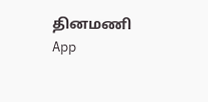தினமணி App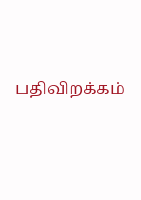பதிவிறக்கம்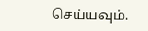செய்யவும்.